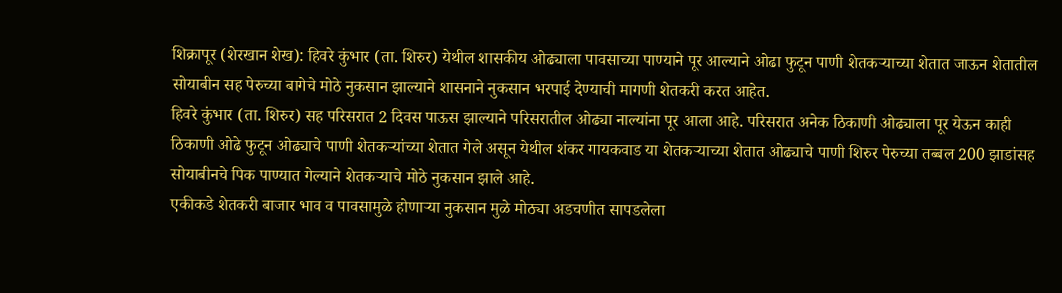शिक्रापूर (शेरखान शेख): हिवरे कुंभार (ता. शिरुर) येथील शासकीय ओढ्याला पावसाच्या पाण्याने पूर आल्याने ओढा फुटून पाणी शेतकऱ्याच्या शेतात जाऊन शेतातील सोयाबीन सह पेरुच्या बागेचे मोठे नुकसान झाल्याने शासनाने नुकसान भरपाई देण्याची मागणी शेतकरी करत आहेत.
हिवरे कुंभार (ता. शिरुर) सह परिसरात 2 दिवस पाऊस झाल्याने परिसरातील ओढ्या नाल्यांना पूर आला आहे. परिसरात अनेक ठिकाणी ओढ्याला पूर येऊन काही ठिकाणी ओढे फुटून ओढ्याचे पाणी शेतकऱ्यांच्या शेतात गेले असून येथील शंकर गायकवाड या शेतकऱ्याच्या शेतात ओढ्याचे पाणी शिरुर पेरुच्या तब्बल 200 झाडांसह सोयाबीनचे पिक पाण्यात गेल्याने शेतकऱ्याचे मोठे नुकसान झाले आहे.
एकीकडे शेतकरी बाजार भाव व पावसामुळे होणाऱ्या नुकसान मुळे मोठ्या अडचणीत सापडलेला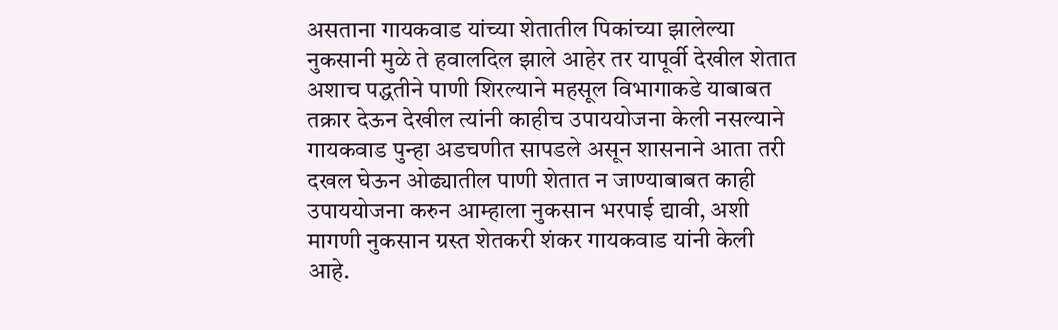असताना गायकवाड यांच्या शेतातील पिकांच्या झालेल्या नुकसानी मुळे ते हवालदिल झाले आहेर तर यापूर्वी देखील शेतात अशाच पद्धतीने पाणी शिरल्याने महसूल विभागाकडे याबाबत तक्रार देऊन देखील त्यांनी काहीच उपाययोजना केली नसल्याने गायकवाड पुन्हा अडचणीत सापडले असून शासनाने आता तरी दखल घेऊन ओढ्यातील पाणी शेतात न जाण्याबाबत काही उपाययोजना करुन आम्हाला नुकसान भरपाई द्यावी, अशी मागणी नुकसान ग्रस्त शेतकरी शंकर गायकवाड यांनी केली आहे.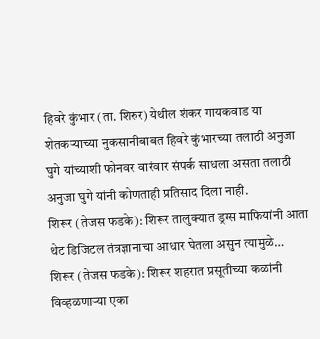हिवरे कुंभार (ता. शिरुर) येथील शंकर गायकवाड या शेतकऱ्याच्या नुकसानीबाबत हिवरे कुंभारच्या तलाठी अनुजा घुगे यांच्याशी फोनवर वारंवार संपर्क साधला असता तलाठी अनुजा घुगे यांनी कोणताही प्रतिसाद दिला नाही.
शिरूर (तेजस फडके): शिरूर तालुक्यात ड्रग्स माफियांनी आता थेट डिजिटल तंत्रज्ञानाचा आधार घेतला असुन त्यामुळे…
शिरूर (तेजस फडके): शिरूर शहरात प्रसूतीच्या कळांनी विव्हळणाऱ्या एका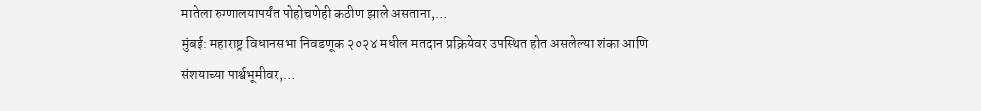मातेला रुग्णालयापर्यंत पोहोचणेही कठीण झाले असताना,…
मुंबई: महाराष्ट्र विधानसभा निवडणूक २०२४ मधील मतदान प्रक्रियेवर उपस्थित होत असलेल्या शंका आणि संशयाच्या पार्श्वभूमीवर,…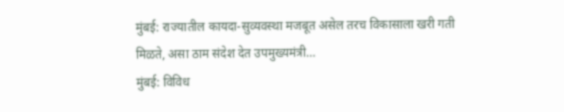मुंबई: राज्यातील कायदा-सुव्यवस्था मजबूत असेल तरच विकासाला खरी गती मिळते, असा ठाम संदेश देत उपमुख्यमंत्री…
मुंबई: विविध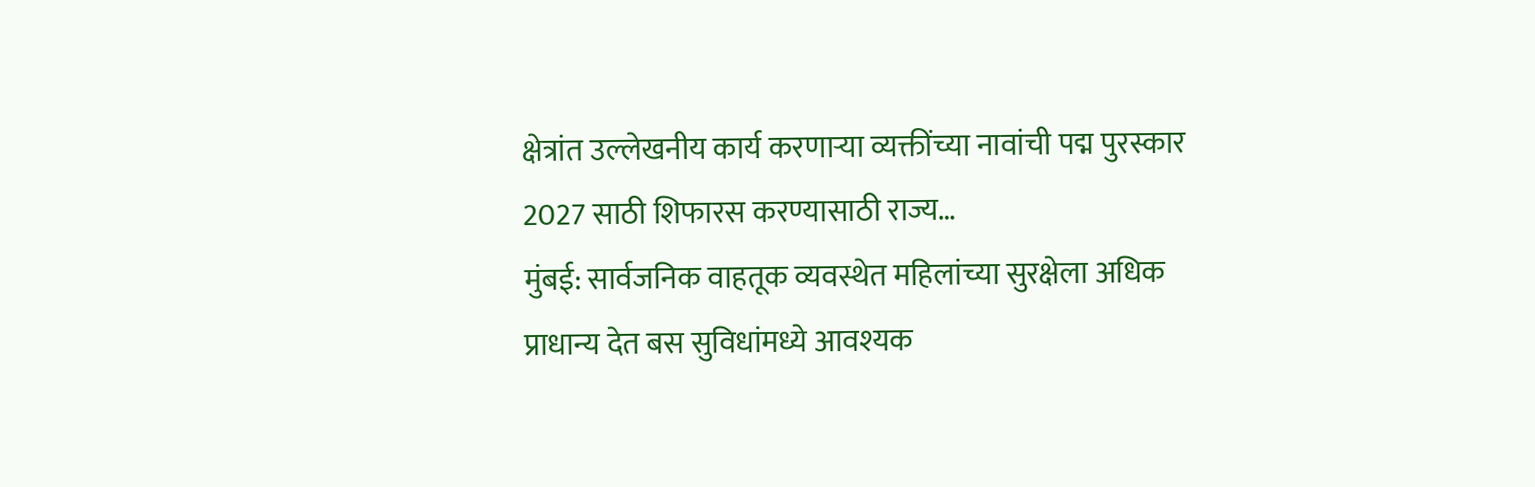क्षेत्रांत उल्लेखनीय कार्य करणाऱ्या व्यक्तींच्या नावांची पद्म पुरस्कार 2027 साठी शिफारस करण्यासाठी राज्य…
मुंबई: सार्वजनिक वाहतूक व्यवस्थेत महिलांच्या सुरक्षेला अधिक प्राधान्य देत बस सुविधांमध्ये आवश्यक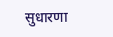सुधारणा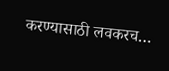करण्यासाठी लवकरच…